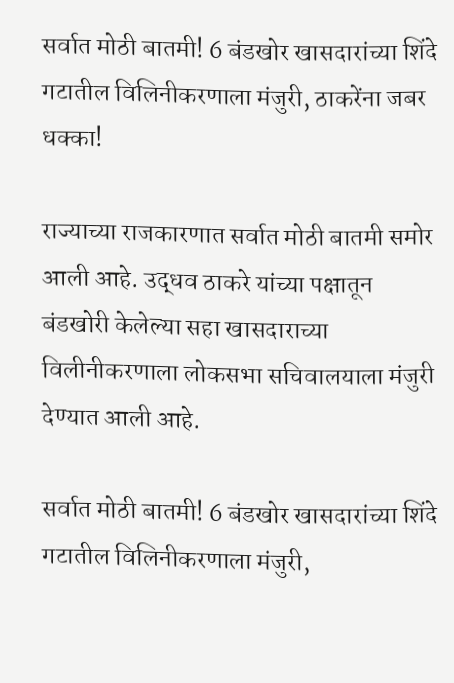सर्वात मोठी बातमी! 6 बंडखोर खासदारांच्या शिंदे गटातील विलिनीकरणाला मंजुरी, ठाकरेंना जबर धक्का!

राज्याच्या राजकारणात सर्वात मोठी बातमी समोर आली आहे. उद्धव ठाकरे यांच्या पक्षातून बंडखोरी केलेल्या सहा खासदाराच्या विलीनीकरणाला लोकसभा सचिवालयाला मंजुरी देण्यात आली आहे.

सर्वात मोठी बातमी! 6 बंडखोर खासदारांच्या शिंदे गटातील विलिनीकरणाला मंजुरी,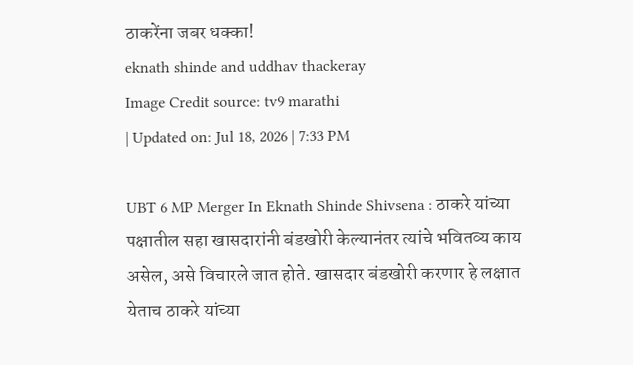ठाकरेंना जबर धक्का!
eknath shinde and uddhav thackeray
Image Credit source: tv9 marathi
| Updated on: Jul 18, 2026 | 7:33 PM

UBT 6 MP Merger In Eknath Shinde Shivsena : ठाकरे यांच्या पक्षातील सहा खासदारांनी बंडखोरी केल्यानंतर त्यांचे भवितव्य काय असेल, असे विचारले जात होते. खासदार बंडखोरी करणार हे लक्षात येताच ठाकरे यांच्या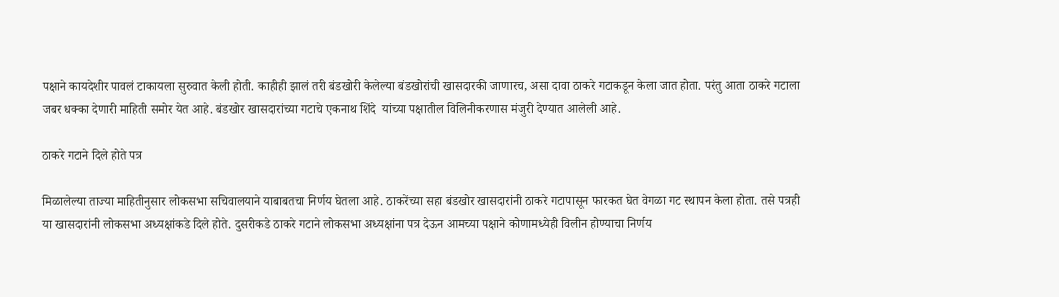पक्षाने कायदेशीर पावलं टाकायला सुरुवात केली होती. काहीही झालं तरी बंडखोरी केलेल्या बंडखोरांची खासदारकी जाणारच, असा दावा ठाकरे गटाकडून केला जात होता. परंतु आता ठाकरे गटाला जबर धक्का देणारी माहिती समोर येत आहे. बंडखोर खासदारांच्या गटाचे एकनाथ शिंदे  यांच्या पक्षातील विलिनीकरणास मंजुरी देण्यात आलेली आहे.

ठाकरे गटाने दिले होते पत्र

मिळालेल्या ताज्या माहितीनुसार लोकसभा सचिवालयाने याबाबतचा निर्णय घेतला आहे. ठाकरेंच्या सहा बंडखोर खासदारांनी ठाकरे गटापासून फारकत घेत वेगळा गट स्थापन केला होता. तसे पत्रही या खासदारांनी लोकसभा अध्यक्षांकडे दिले होते. दुसरीकडे ठाकरे गटाने लोकसभा अध्यक्षांना पत्र देऊन आमच्या पक्षाने कोणामध्येही विलीन होण्याचा निर्णय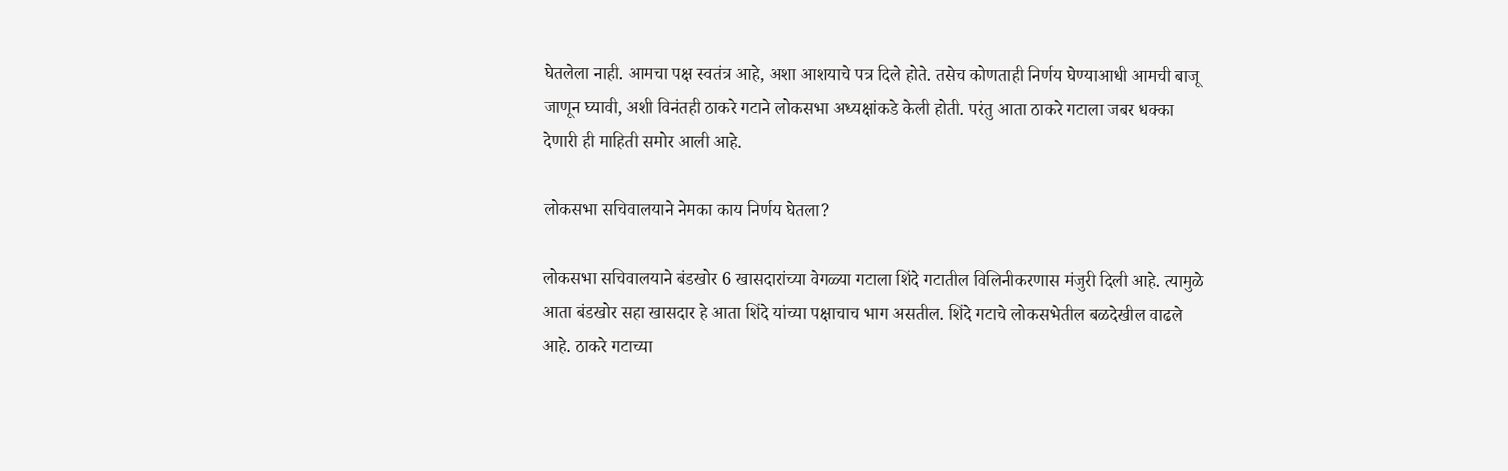घेतलेला नाही. आमचा पक्ष स्वतंत्र आहे, अशा आशयाचे पत्र दिले होते. तसेच कोणताही निर्णय घेण्याआधी आमची बाजू जाणून घ्यावी, अशी विनंतही ठाकरे गटाने लोकसभा अध्यक्षांकडे केली होती. परंतु आता ठाकरे गटाला जबर धक्का देणारी ही माहिती समोर आली आहे.

लोकसभा सचिवालयाने नेमका काय निर्णय घेतला?

लोकसभा सचिवालयाने बंडखोर 6 खासदारांच्या वेगळ्या गटाला शिंदे गटातील विलिनीकरणास मंजुरी दिली आहे. त्यामुळे आता बंडखोर सहा खासदार हे आता शिंदे यांच्या पक्षाचाच भाग असतील. शिंदे गटाचे लोकसभेतील बळदेखील वाढले आहे. ठाकरे गटाच्या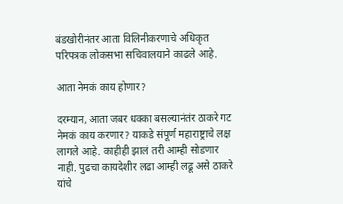बंडखोरीनंतर आता विलिनीकरणाचे अधिकृत परिपत्रक लोकसभा सचिवालयाने काढले आहे.

आता नेमकं काय होणार?

दरम्यान, आता जबर धक्का बसल्यानंतंर ठाकरे गट नेमकं काय करणार? याकडे संपूर्ण महाराष्ट्राचे लक्ष लागले आहे. काहीही झालं तरी आम्ही सोडणार नाही. पुढचा कायदेशीर लढा आम्ही लढू असे ठाकरे यांचे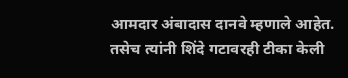आमदार अंबादास दानवे म्हणाले आहेत. तसेच त्यांनी शिंदे गटावरही टीका केली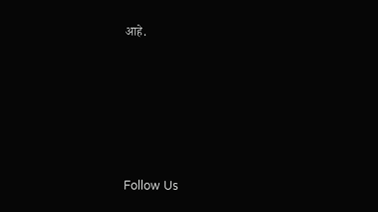आहे.





Follow Us